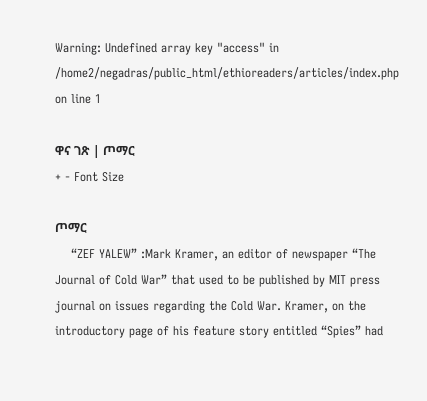Warning: Undefined array key "access" in /home2/negadras/public_html/ethioreaders/articles/index.php on line 1

ዋና ገጽ | ጦማር
+ - Font Size

ጦማር
    “ZEF YALEW” :Mark Kramer, an editor of newspaper “The Journal of Cold War” that used to be published by MIT press journal on issues regarding the Cold War. Kramer, on the introductory page of his feature story entitled “Spies” had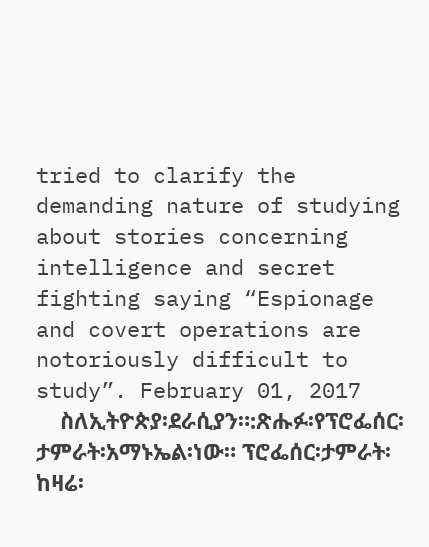tried to clarify the demanding nature of studying about stories concerning intelligence and secret fighting saying “Espionage and covert operations are notoriously difficult to study”. February 01, 2017
    ስለኢትዮጵያ፡ደራሲያን።:ጽሑፉ፡የፕሮፌሰር፡ታምራት፡አማኑኤል፡ነው። ፕሮፌሰር፡ታምራት፡ከዛሬ፡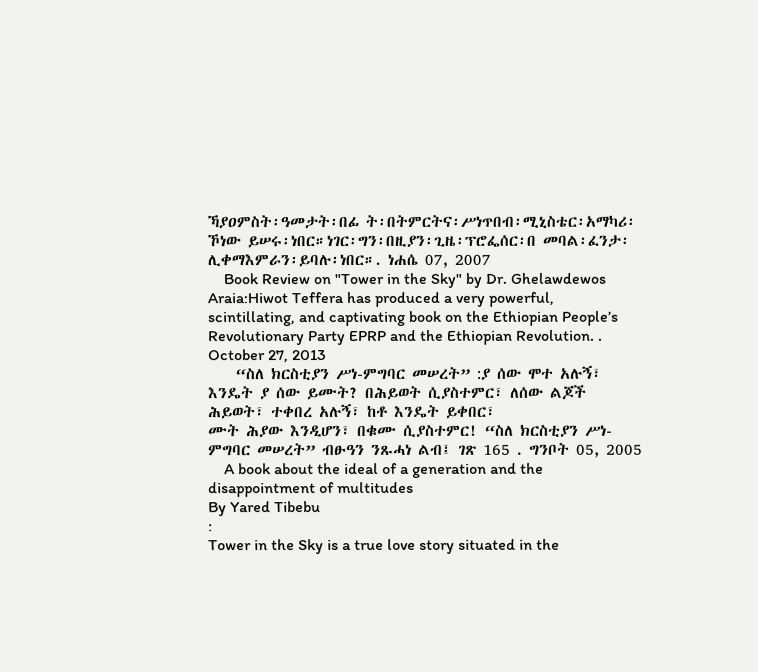ኻያዐምስት፡ዓመታት፡በፊ ት፡በትምርትና፡ሥነጥበብ፡ሚኒስቴር፡አማካሪ፡ኾነው ይሠሩ፡ነበር።ነገር፡ግን፡በዚያን፡ጊዜ፡ፕሮፌሰር፡በ መባል፡ፈንታ፡ሊቀማእምራን፡ይባሉ፡ነበር።. ነሐሴ 07, 2007
    Book Review on "Tower in the Sky" by Dr. Ghelawdewos Araia:Hiwot Teffera has produced a very powerful, scintillating, and captivating book on the Ethiopian People’s Revolutionary Party EPRP and the Ethiopian Revolution. . October 27, 2013
    “ስለ ክርስቲያን ሥነ-ምግባር መሠረት” :ያ ሰው ሞተ አሉኝ፣ እንዴት ያ ሰው ይሙት? በሕይወት ሲያስተምር፣ ለሰው ልጆች ሕይወት፣ ተቀበረ አሉኝ፣ ከቶ እንዴት ይቀበር፣
ሙት ሕያው እንዲሆን፣ በቁሙ ሲያስተምር! “ስለ ክርስቲያን ሥነ-ምግባር መሠረት” ብፁዓን ንጹሓነ ልብ፤ ገጽ 165 . ግንቦት 05, 2005
    A book about the ideal of a generation and the disappointment of multitudes
By Yared Tibebu
:
Tower in the Sky is a true love story situated in the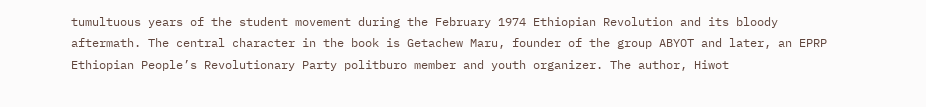tumultuous years of the student movement during the February 1974 Ethiopian Revolution and its bloody aftermath. The central character in the book is Getachew Maru, founder of the group ABYOT and later, an EPRP Ethiopian People’s Revolutionary Party politburo member and youth organizer. The author, Hiwot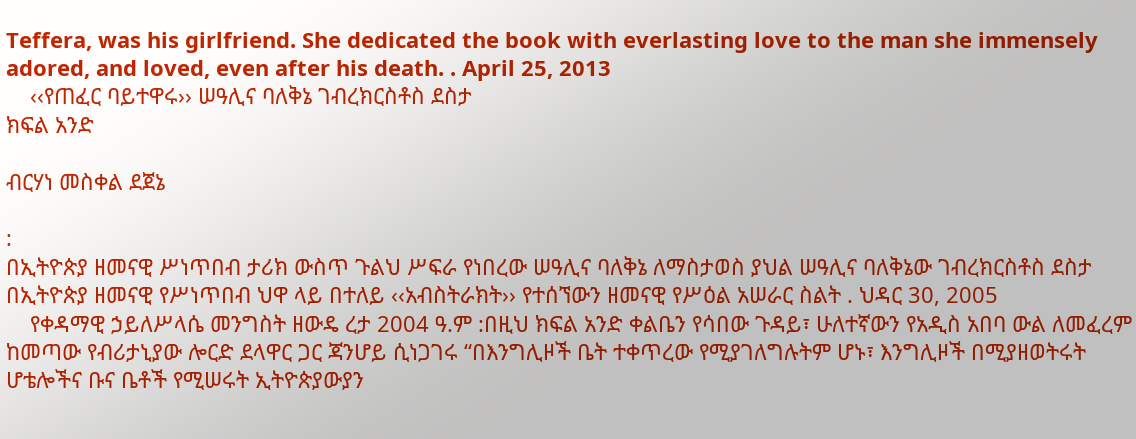Teffera, was his girlfriend. She dedicated the book with everlasting love to the man she immensely adored, and loved, even after his death. . April 25, 2013
    ‹‹የጠፈር ባይተዋሩ›› ሠዓሊና ባለቅኔ ገብረክርስቶስ ደስታ
ክፍል አንድ

ብርሃነ መስቀል ደጀኔ

:
በኢትዮጵያ ዘመናዊ ሥነጥበብ ታሪክ ውስጥ ጉልህ ሥፍራ የነበረው ሠዓሊና ባለቅኔ ለማስታወስ ያህል ሠዓሊና ባለቅኔው ገብረክርስቶስ ደስታ በኢትዮጵያ ዘመናዊ የሥነጥበብ ህዋ ላይ በተለይ ‹‹አብስትራክት›› የተሰኘውን ዘመናዊ የሥዕል አሠራር ስልት . ህዳር 30, 2005
    የቀዳማዊ ኃይለሥላሴ መንግስት ዘውዴ ረታ 2004 ዓ.ም :በዚህ ክፍል አንድ ቀልቤን የሳበው ጉዳይ፣ ሁለተኛውን የአዲስ አበባ ውል ለመፈረም ከመጣው የብሪታኒያው ሎርድ ደላዋር ጋር ጃንሆይ ሲነጋገሩ “በእንግሊዞች ቤት ተቀጥረው የሚያገለግሉትም ሆኑ፣ እንግሊዞች በሚያዘወትሩት ሆቴሎችና ቡና ቤቶች የሚሠሩት ኢትዮጵያውያን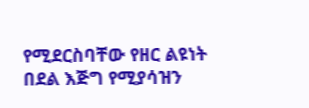የሚደርስባቸው የዘር ልዩነት በደል እጅግ የሚያሳዝን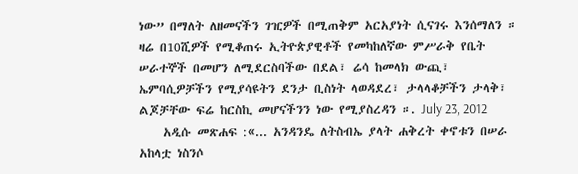ነው” በማለት ለዘመናችን ገዢዎች በሚጠቅም አርአያነት ሲናገሩ እንሰማለን ። ዛሬ በ10ሺዎች የሚቆጠሩ ኢትዮጵያዊቶች የመካከለኛው ምሥራቅ የቤት ሠራተኞች በመሆን ለሚደርስባችው በደል፣ ሬሳ ከመላክ ውጪ፣ ኤምባሲዎቻችን የሚያሳዩትን ደንታ ቢስነት ላወዳደረ፣ ታላላቆቻችን ታላቅ፣ ልጆቻቸው ፍሬ ከርስኪ መሆናችንን ነው የሚያስረዳን ።. July 23, 2012
    አዲሱ መጽሐፍ :«... አንዳንዴ ለትስብኤ ያላት ሐቅረት ቀኖቱን በሠራ አከላቷ ነስንሶ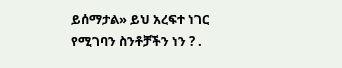ይሰማታል» ይህ አረፍተ ነገር የሚገባን ስንቶቻችን ነን ? .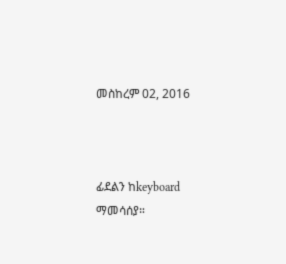መስከረም 02, 2016



ፊደልን ከkeyboard ማመሳሰያ።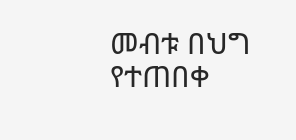መብቱ በህግ የተጠበቀ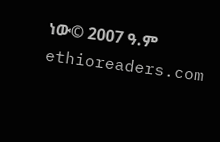ነው© 2007 ዓ.ም ethioreaders.com